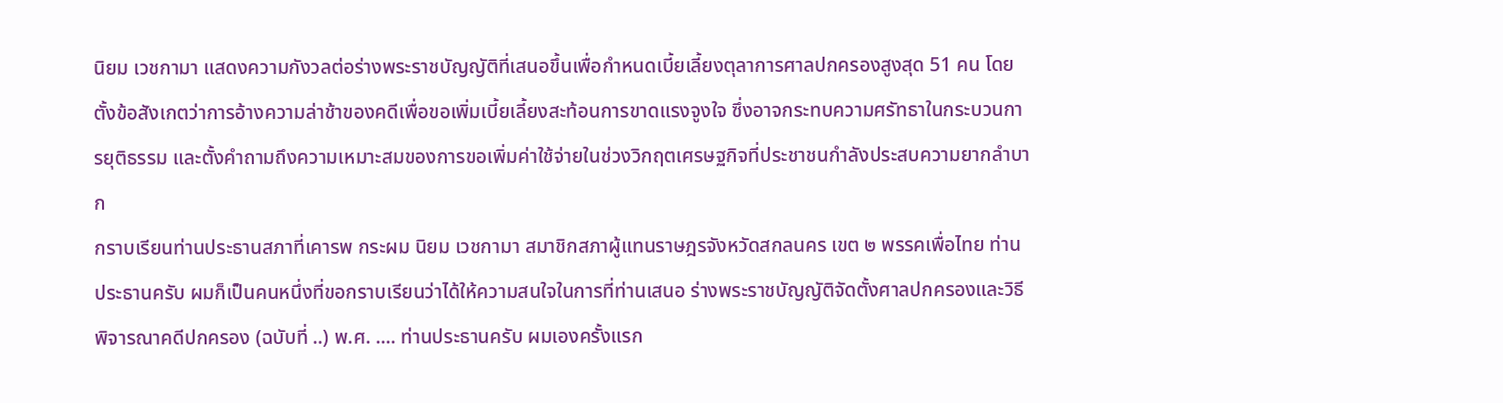นิยม เวชกามา แสดงความกังวลต่อร่างพระราชบัญญัติที่เสนอขึ้นเพื่อกำหนดเบี้ยเลี้ยงตุลาการศาลปกครองสูงสุด 51 คน โดยตั้งข้อสังเกตว่าการอ้างความล่าช้าของคดีเพื่อขอเพิ่มเบี้ยเลี้ยงสะท้อนการขาดแรงจูงใจ ซึ่งอาจกระทบความศรัทธาในกระบวนการยุติธรรม และตั้งคำถามถึงความเหมาะสมของการขอเพิ่มค่าใช้จ่ายในช่วงวิกฤตเศรษฐกิจที่ประชาชนกำลังประสบความยากลำบาก
กราบเรียนท่านประธานสภาที่เคารพ กระผม นิยม เวชกามา สมาชิกสภาผู้แทนราษฎรจังหวัดสกลนคร เขต ๒ พรรคเพื่อไทย ท่านประธานครับ ผมก็เป็นคนหนึ่งที่ขอกราบเรียนว่าได้ให้ความสนใจในการที่ท่านเสนอ ร่างพระราชบัญญัติจัดตั้งศาลปกครองและวิธีพิจารณาคดีปกครอง (ฉบับที่ ..) พ.ศ. .... ท่านประธานครับ ผมเองครั้งแรก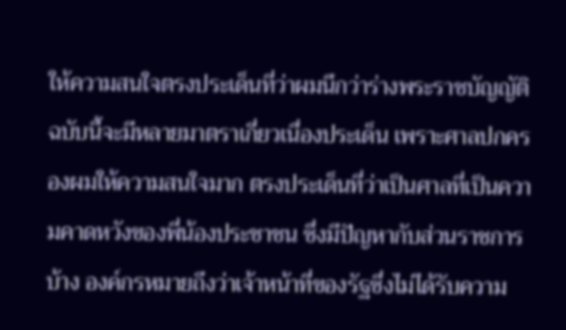ให้ความสนใจตรงประเด็นที่ว่าผมนึกว่าร่างพระราชบัญญัติ ฉบับนี้จะมีหลายมาตราเกี่ยวเนื่องประเด็น เพราะศาลปกครองผมให้ความสนใจมาก ตรงประเด็นที่ว่าเป็นศาลที่เป็นความคาดหวังของพี่น้องประชาชน ซึ่งมีปัญหากับส่วนราชการบ้าง องค์กรหมายถึงว่าเจ้าหน้าที่ของรัฐซึ่งไม่ได้รับความ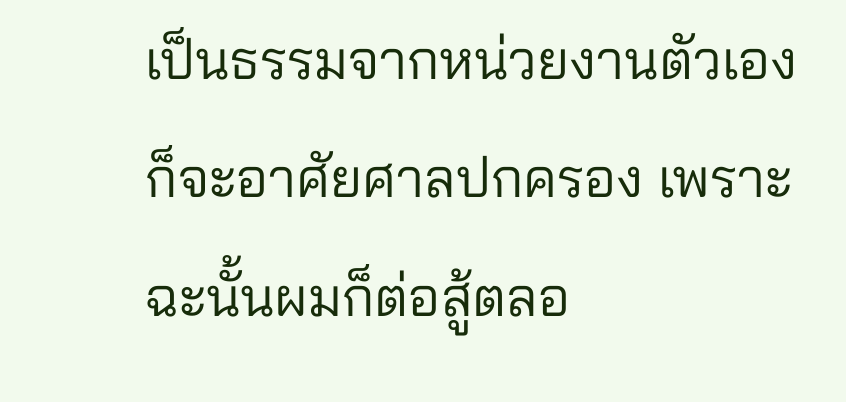เป็นธรรมจากหน่วยงานตัวเอง ก็จะอาศัยศาลปกครอง เพราะฉะนั้นผมก็ต่อสู้ตลอ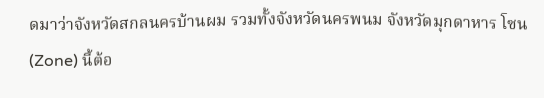ดมาว่าจังหวัดสกลนครบ้านผม รวมทั้งจังหวัดนครพนม จังหวัดมุกดาหาร โซน (Zone) นี้ต้อ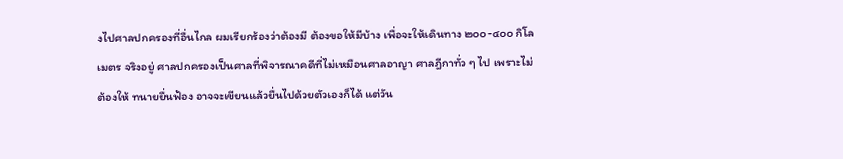งไปศาลปกครองที่อื่นไกล ผมเรียกร้องว่าต้องมี ต้องขอให้มีบ้าง เพื่อจะให้เดินทาง ๒๐๐-๔๐๐ กิโลเมตร จริงอยู่ ศาลปกครองเป็นศาลที่พิจารณาคดีที่ไม่เหมือนศาลอาญา ศาลฎีกาทั่ว ๆ ไป เพราะไม่ต้องให้ ทนายยื่นฟ้อง อาจจะเขียนแล้วยื่นไปด้วยตัวเองก็ได้ แต่วัน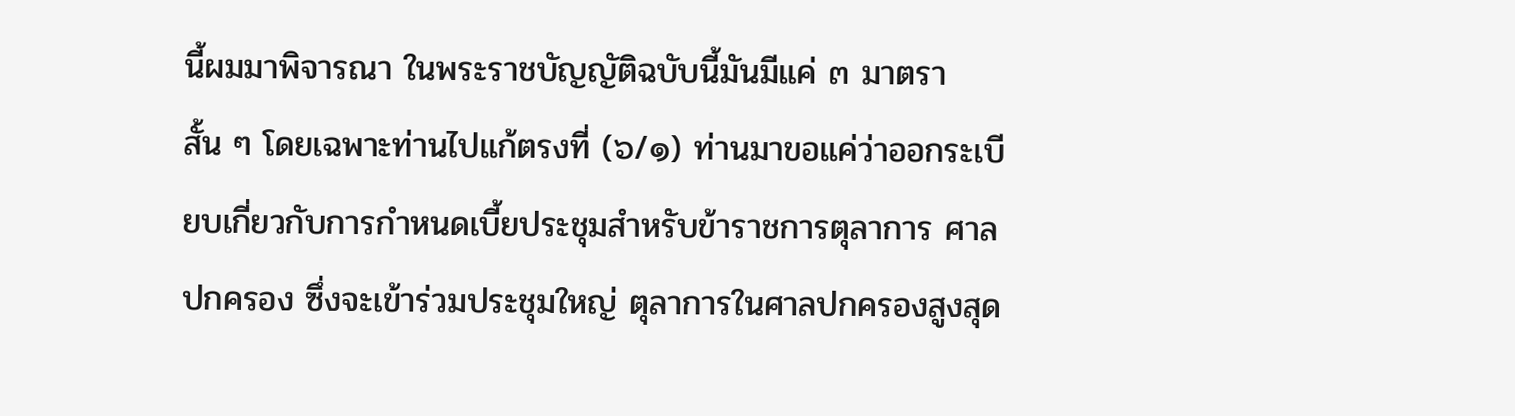นี้ผมมาพิจารณา ในพระราชบัญญัติฉบับนี้มันมีแค่ ๓ มาตรา สั้น ๆ โดยเฉพาะท่านไปแก้ตรงที่ (๖/๑) ท่านมาขอแค่ว่าออกระเบียบเกี่ยวกับการกําหนดเบี้ยประชุมสําหรับข้าราชการตุลาการ ศาลปกครอง ซึ่งจะเข้าร่วมประชุมใหญ่ ตุลาการในศาลปกครองสูงสุด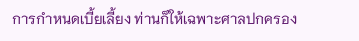การกําหนดเบี้ยเลี้ยง ท่านก็ให้เฉพาะศาลปกครอง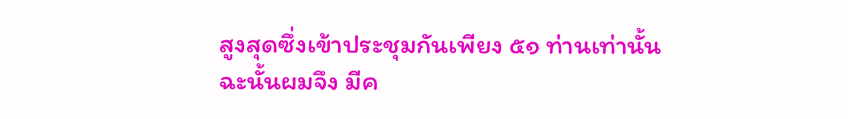สูงสุดซึ่งเข้าประชุมกันเพียง ๕๑ ท่านเท่านั้น ฉะนั้นผมจึง มีค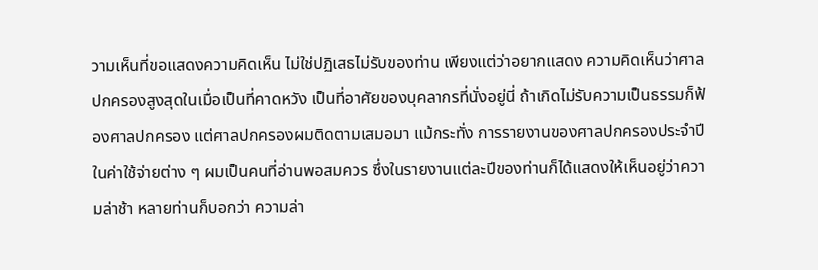วามเห็นที่ขอแสดงความคิดเห็น ไม่ใช่ปฏิเสธไม่รับของท่าน เพียงแต่ว่าอยากแสดง ความคิดเห็นว่าศาลปกครองสูงสุดในเมื่อเป็นที่คาดหวัง เป็นที่อาศัยของบุคลากรที่นั่งอยู่นี่ ถ้าเกิดไม่รับความเป็นธรรมก็ฟ้องศาลปกครอง แต่ศาลปกครองผมติดตามเสมอมา แม้กระทั่ง การรายงานของศาลปกครองประจําปีในค่าใช้จ่ายต่าง ๆ ผมเป็นคนที่อ่านพอสมควร ซึ่งในรายงานแต่ละปีของท่านก็ได้แสดงให้เห็นอยู่ว่าความล่าช้า หลายท่านก็บอกว่า ความล่า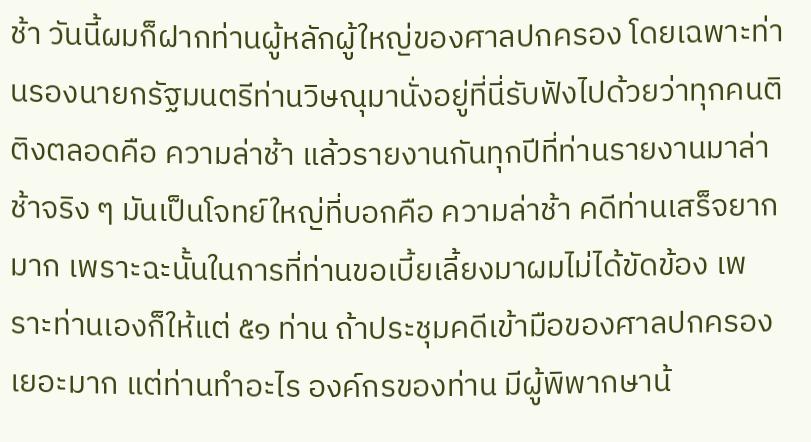ช้า วันนี้ผมก็ฝากท่านผู้หลักผู้ใหญ่ของศาลปกครอง โดยเฉพาะท่านรองนายกรัฐมนตรีท่านวิษณุมานั่งอยู่ที่นี่รับฟังไปด้วยว่าทุกคนติติงตลอดคือ ความล่าช้า แล้วรายงานกันทุกปีที่ท่านรายงานมาล่าช้าจริง ๆ มันเป็นโจทย์ใหญ่ที่บอกคือ ความล่าช้า คดีท่านเสร็จยากมาก เพราะฉะนั้นในการที่ท่านขอเบี้ยเลี้ยงมาผมไม่ได้ขัดข้อง เพราะท่านเองก็ให้แต่ ๕๑ ท่าน ถ้าประชุมคดีเข้ามือของศาลปกครองเยอะมาก แต่ท่านทําอะไร องค์กรของท่าน มีผู้พิพากษาน้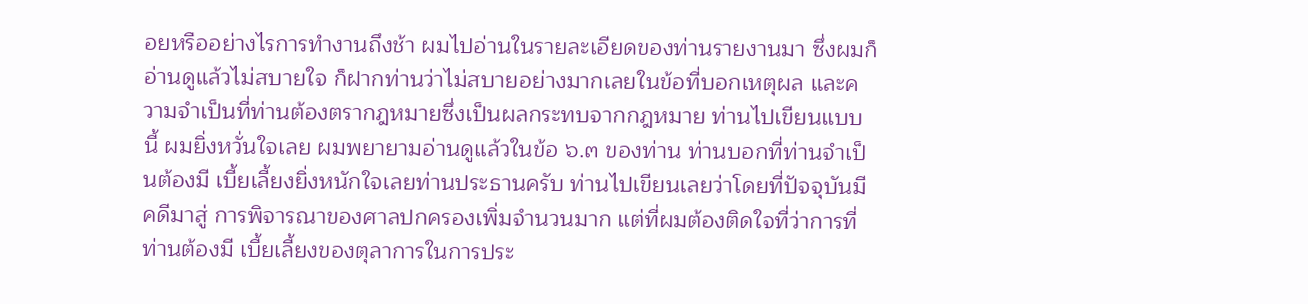อยหรืออย่างไรการทํางานถึงช้า ผมไปอ่านในรายละเอียดของท่านรายงานมา ซึ่งผมก็อ่านดูแล้วไม่สบายใจ ก็ฝากท่านว่าไม่สบายอย่างมากเลยในข้อที่บอกเหตุผล และความจําเป็นที่ท่านต้องตรากฎหมายซึ่งเป็นผลกระทบจากกฎหมาย ท่านไปเขียนแบบนี้ ผมยิ่งหวั่นใจเลย ผมพยายามอ่านดูแล้วในข้อ ๖.๓ ของท่าน ท่านบอกที่ท่านจําเป็นต้องมี เบี้ยเลี้ยงยิ่งหนักใจเลยท่านประธานครับ ท่านไปเขียนเลยว่าโดยที่ปัจจุบันมีคดีมาสู่ การพิจารณาของศาลปกครองเพิ่มจํานวนมาก แต่ที่ผมต้องติดใจที่ว่าการที่ท่านต้องมี เบี้ยเลี้ยงของตุลาการในการประ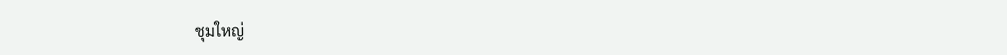ชุมใหญ่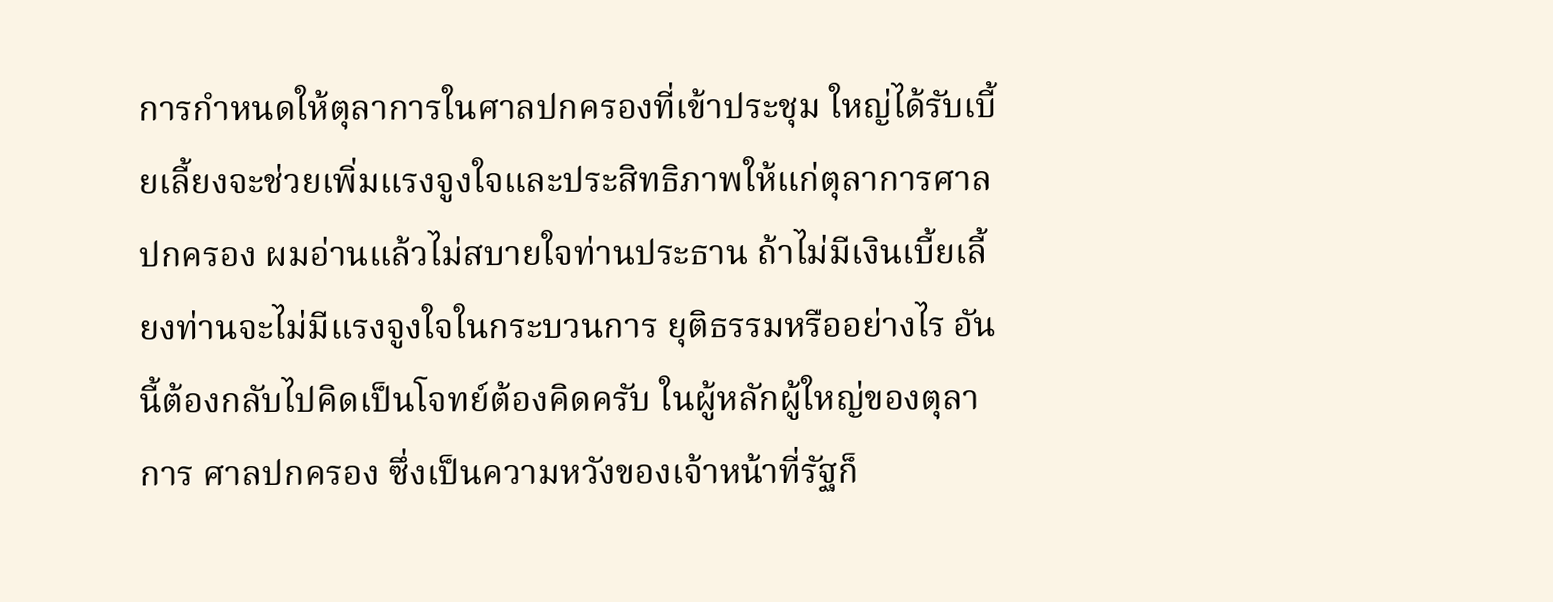การกําหนดให้ตุลาการในศาลปกครองที่เข้าประชุม ใหญ่ได้รับเบี้ยเลี้ยงจะช่วยเพิ่มแรงจูงใจและประสิทธิภาพให้แก่ตุลาการศาลปกครอง ผมอ่านแล้วไม่สบายใจท่านประธาน ถ้าไม่มีเงินเบี้ยเลี้ยงท่านจะไม่มีแรงจูงใจในกระบวนการ ยุติธรรมหรืออย่างไร อันนี้ต้องกลับไปคิดเป็นโจทย์ต้องคิดครับ ในผู้หลักผู้ใหญ่ของตุลาการ ศาลปกครอง ซึ่งเป็นความหวังของเจ้าหน้าที่รัฐก็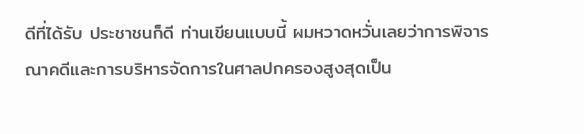ดีที่ได้รับ ประชาชนก็ดี ท่านเขียนแบบนี้ ผมหวาดหวั่นเลยว่าการพิจารณาคดีและการบริหารจัดการในศาลปกครองสูงสุดเป็น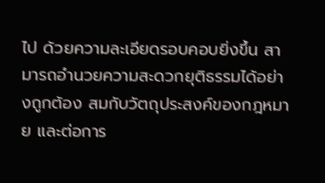ไป ด้วยความละเอียดรอบคอบยิ่งขึ้น สามารถอํานวยความสะดวกยุติธรรมได้อย่างถูกต้อง สมกับวัตถุประสงค์ของกฎหมาย และต่อการ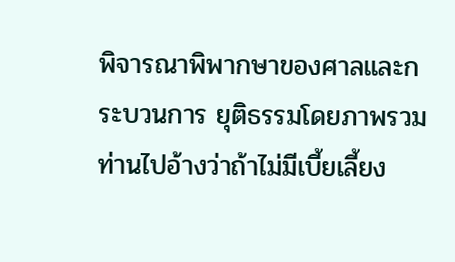พิจารณาพิพากษาของศาลและกระบวนการ ยุติธรรมโดยภาพรวม ท่านไปอ้างว่าถ้าไม่มีเบี้ยเลี้ยง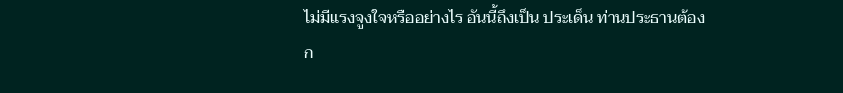ไม่มีแรงจูงใจหรืออย่างไร อันนี้ถึงเป็น ประเด็น ท่านประธานต้องก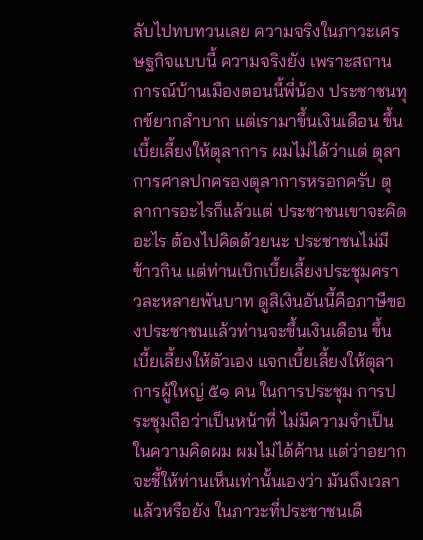ลับไปทบทวนเลย ความจริงในภาวะเศรษฐกิจแบบนี้ ความจริงยัง เพราะสถานการณ์บ้านเมืองตอนนี้พี่น้อง ประชาชนทุกข์ยากลําบาก แต่เรามาขึ้นเงินเดือน ขึ้นเบี้ยเลี้ยงให้ตุลาการ ผมไม่ได้ว่าแต่ ตุลาการศาลปกครองตุลาการหรอกครับ ตุลาการอะไรก็แล้วแต่ ประชาชนเขาจะคิดอะไร ต้องไปคิดด้วยนะ ประชาชนไม่มีข้าวกิน แต่ท่านเบิกเบี้ยเลี้ยงประชุมคราวละหลายพันบาท ดูสิเงินอันนี้คือภาษีของประชาชนแล้วท่านจะขึ้นเงินเดือน ขึ้นเบี้ยเลี้ยงให้ตัวเอง แจกเบี้ยเลี้ยงให้ตุลาการผู้ใหญ่ ๕๑ คน ในการประชุม การประชุมถือว่าเป็นหน้าที่ ไม่มีความจําเป็น ในความคิดผม ผมไม่ได้ค้าน แต่ว่าอยากจะชี้ให้ท่านเห็นเท่านั้นเองว่า มันถึงเวลาแล้วหรือยัง ในภาวะที่ประชาชนเดื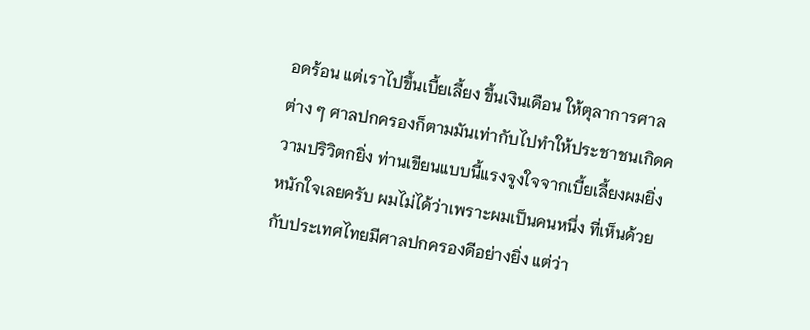อดร้อน แต่เราไปขึ้นเบี้ยเลี้ยง ขึ้นเงินเดือน ให้ตุลาการศาลต่าง ๆ ศาลปกครองก็ตามมันเท่ากับไปทําให้ประชาชนเกิดความปริวิตกยิ่ง ท่านเขียนแบบนี้แรงจูงใจจากเบี้ยเลี้ยงผมยิ่งหนักใจเลยครับ ผมไม่ได้ว่าเพราะผมเป็นคนหนึ่ง ที่เห็นด้วยกับประเทศไทยมีศาลปกครองดีอย่างยิ่ง แต่ว่า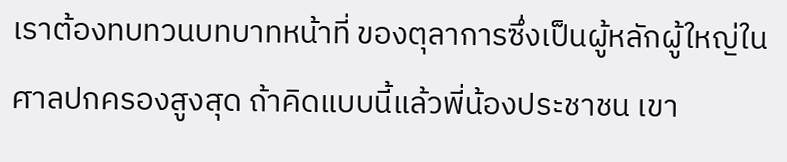เราต้องทบทวนบทบาทหน้าที่ ของตุลาการซึ่งเป็นผู้หลักผู้ใหญ่ในศาลปกครองสูงสุด ถ้าคิดแบบนี้แล้วพี่น้องประชาชน เขา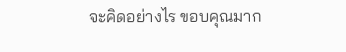จะคิดอย่างไร ขอบคุณมาก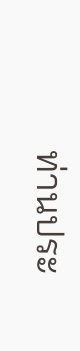ท่านประ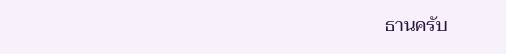ธานครับ